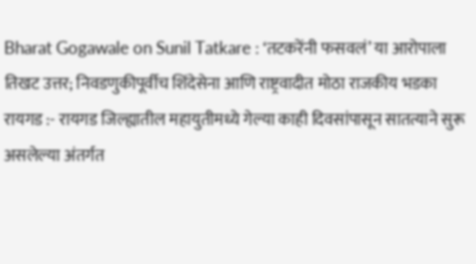Bharat Gogawale on Sunil Tatkare : ‘तटकरेंनी फसवलं’ या आरोपाला तिखट उत्तर; निवडणुकीपूर्वीच शिंदेसेना आणि राष्ट्रवादीत मोठा राजकीय भडका
रायगड :- रायगड जिल्ह्यातील महायुतीमध्ये गेल्या काही दिवसांपासून सातत्याने सुरू असलेल्या अंतर्गत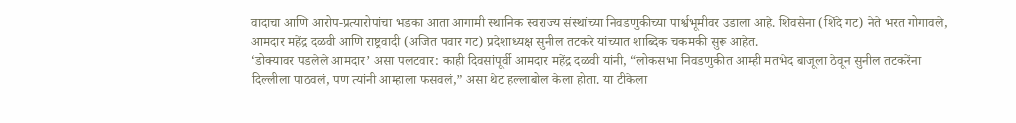वादाचा आणि आरोप-प्रत्यारोपांचा भडका आता आगामी स्थानिक स्वराज्य संस्थांच्या निवडणुकीच्या पार्श्वभूमीवर उडाला आहे. शिवसेना (शिंदे गट) नेते भरत गोगावले, आमदार महेंद्र दळवी आणि राष्ट्रवादी (अजित पवार गट) प्रदेशाध्यक्ष सुनील तटकरे यांच्यात शाब्दिक चकमकी सुरू आहेत.
‘डोक्यावर पडलेले आमदार’ असा पलटवार: काही दिवसांपूर्वी आमदार महेंद्र दळवी यांनी, “लोकसभा निवडणुकीत आम्ही मतभेद बाजूला ठेवून सुनील तटकरेंना दिल्लीला पाठवलं, पण त्यांनी आम्हाला फसवलं,” असा थेट हल्लाबोल केला होता. या टीकेला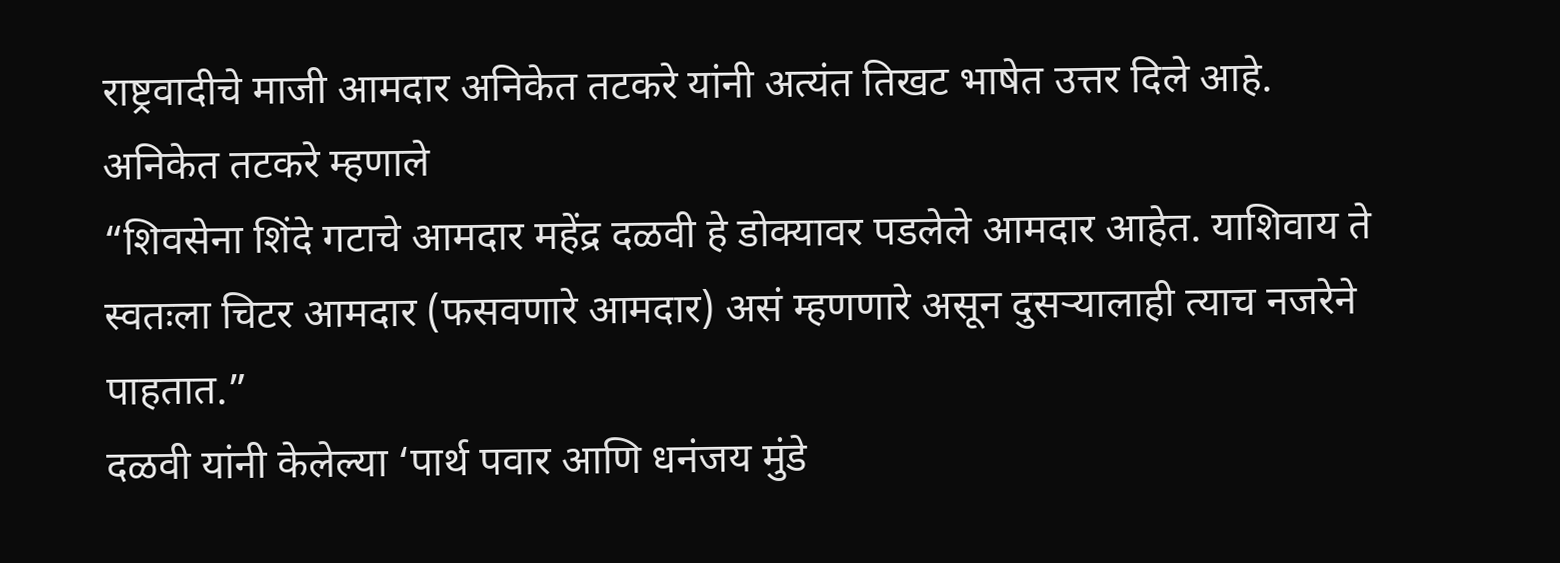राष्ट्रवादीचे माजी आमदार अनिकेत तटकरे यांनी अत्यंत तिखट भाषेत उत्तर दिले आहे.
अनिकेत तटकरे म्हणाले
“शिवसेना शिंदे गटाचे आमदार महेंद्र दळवी हे डोक्यावर पडलेले आमदार आहेत. याशिवाय ते स्वतःला चिटर आमदार (फसवणारे आमदार) असं म्हणणारे असून दुसऱ्यालाही त्याच नजरेने पाहतात.”
दळवी यांनी केलेल्या ‘पार्थ पवार आणि धनंजय मुंडे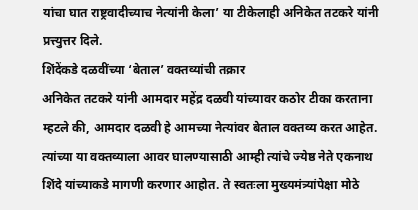यांचा घात राष्ट्रवादीच्याच नेत्यांनी केला’ या टीकेलाही अनिकेत तटकरे यांनी प्रत्त्युत्तर दिले.
शिंदेंकडे दळवींच्या ‘बेताल’ वक्तव्यांची तक्रार
अनिकेत तटकरे यांनी आमदार महेंद्र दळवी यांच्यावर कठोर टीका करताना म्हटले की, आमदार दळवी हे आमच्या नेत्यांवर बेताल वक्तव्य करत आहेत. त्यांच्या या वक्तव्याला आवर घालण्यासाठी आम्ही त्यांचे ज्येष्ठ नेते एकनाथ शिंदे यांच्याकडे मागणी करणार आहोत. ते स्वतःला मुख्यमंत्र्यांपेक्षा मोठे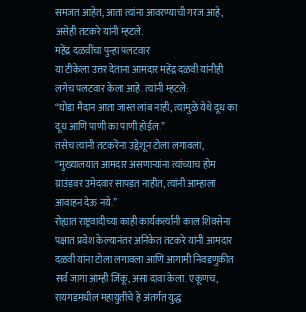समजत आहेत, आता त्यांना आवरण्याची गरज आहे, असेही तटकरे यांनी म्हटले.
महेंद्र दळवींचा पुन्हा पलटवार
या टीकेला उत्तर देताना आमदार महेंद्र दळवी यांनीही लगेच पलटवार केला आहे. त्यांनी म्हटले:
“घोडा मैदान आता जास्त लांब नाही, त्यामुळे येथे दूध का दूध आणि पाणी का पाणी होईल.”
तसेच त्यांनी तटकरेंना उद्देशून टोला लगावला, “मुख्यालयात आमदार असणाऱ्यांना त्यांच्याच होम ग्राउंडवर उमेदवार सापडत नाहीत, त्यांनी आम्हाला आवाहन देऊ नये.”
रोह्यात राष्ट्रवादीच्या काही कार्यकर्त्यांनी काल शिवसेना पक्षात प्रवेश केल्यानंतर अनिकेत तटकरे यांनी आमदार दळवी यांना टोला लगावला आणि आगामी निवडणुकीत सर्व जागा आम्ही जिंकू, असा दावा केला. एकूणच, रायगडमधील महायुतीचे हे अंतर्गत युद्ध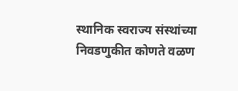स्थानिक स्वराज्य संस्थांच्या निवडणुकीत कोणते वळण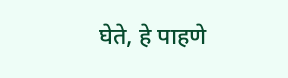घेते, हे पाहणे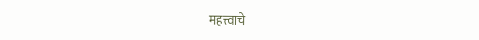महत्त्वाचे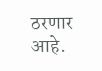ठरणार आहे.